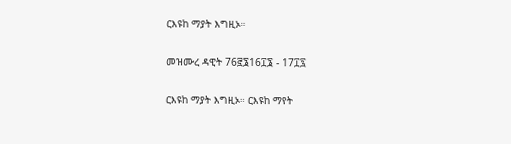ርእዩከ ማያት እግዚኦ።

መዝሙረ ዳዊት 76፸፮16፲፮ - 17፲፯

ርእዩከ ማያት እግዚኦ። ርእዩከ ማየት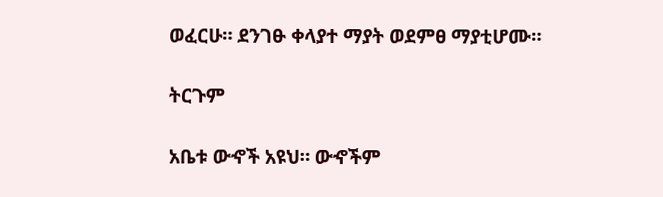ወፈርሁ። ደንገፁ ቀላያተ ማያት ወደምፀ ማያቲሆሙ።

ትርጉም

አቤቱ ውኆች አዩህ። ውኆችም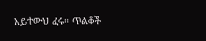አይተውህ ፈሩ። ጥልቆች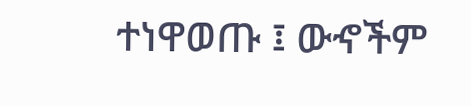ተነዋወጡ ፤ ውኆችም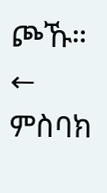ጮኹ።
← ምስባክ